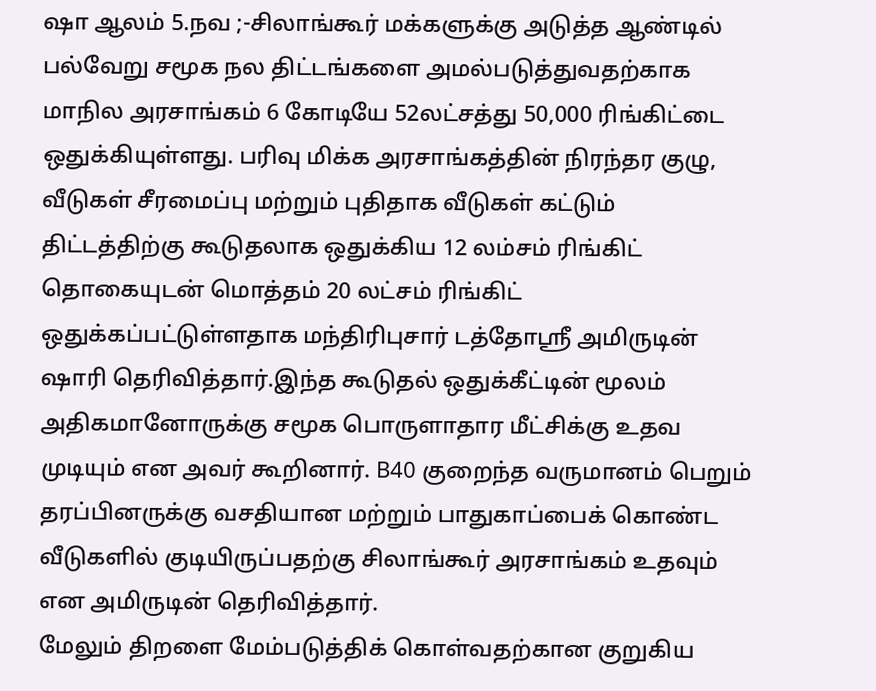ஷா ஆலம் 5.நவ ;-சிலாங்கூர் மக்களுக்கு அடுத்த ஆண்டில் பல்வேறு சமூக நல திட்டங்களை அமல்படுத்துவதற்காக மாநில அரசாங்கம் 6 கோடியே 52லட்சத்து 50,000 ரிங்கிட்டை ஒதுக்கியுள்ளது. பரிவு மிக்க அரசாங்கத்தின் நிரந்தர குழு, வீடுகள் சீரமைப்பு மற்றும் புதிதாக வீடுகள் கட்டும் திட்டத்திற்கு கூடுதலாக ஒதுக்கிய 12 லம்சம் ரிங்கிட் தொகையுடன் மொத்தம் 20 லட்சம் ரிங்கிட் ஒதுக்கப்பட்டுள்ளதாக மந்திரிபுசார் டத்தோஸ்ரீ அமிருடின் ஷாரி தெரிவித்தார்.இந்த கூடுதல் ஒதுக்கீட்டின் மூலம் அதிகமானோருக்கு சமூக பொருளாதார மீட்சிக்கு உதவ முடியும் என அவர் கூறினார். B40 குறைந்த வருமானம் பெறும் தரப்பினருக்கு வசதியான மற்றும் பாதுகாப்பைக் கொண்ட வீடுகளில் குடியிருப்பதற்கு சிலாங்கூர் அரசாங்கம் உதவும் என அமிருடின் தெரிவித்தார்.
மேலும் திறளை மேம்படுத்திக் கொள்வதற்கான குறுகிய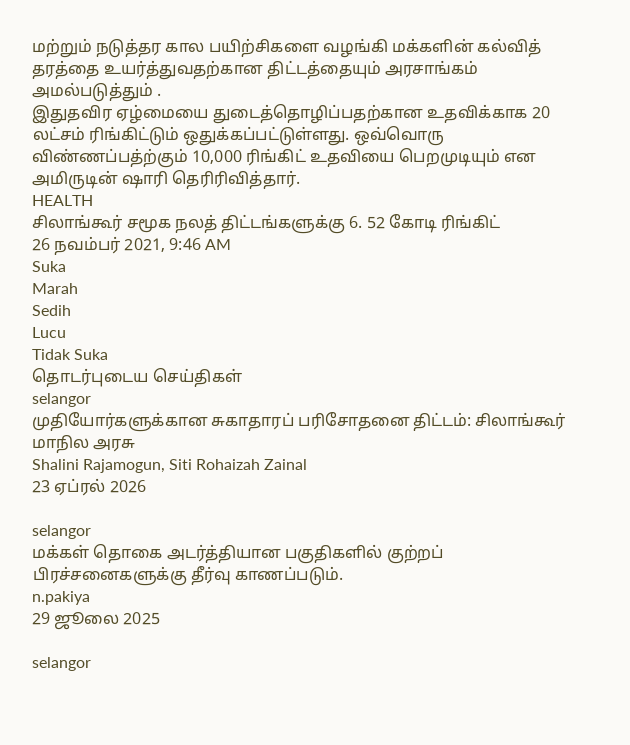மற்றும் நடுத்தர கால பயிற்சிகளை வழங்கி மக்களின் கல்வித் தரத்தை உயர்த்துவதற்கான திட்டத்தையும் அரசாங்கம் அமல்படுத்தும் .
இதுதவிர ஏழ்மையை துடைத்தொழிப்பதற்கான உதவிக்காக 20 லட்சம் ரிங்கிட்டும் ஒதுக்கப்பட்டுள்ளது. ஒவ்வொரு விண்ணப்பத்ற்கும் 10,000 ரிங்கிட் உதவியை பெறமுடியும் என அமிருடின் ஷாரி தெரிரிவித்தார்.
HEALTH
சிலாங்கூர் சமூக நலத் திட்டங்களுக்கு 6. 52 கோடி ரிங்கிட்
26 நவம்பர் 2021, 9:46 AM
Suka
Marah
Sedih
Lucu
Tidak Suka
தொடர்புடைய செய்திகள்
selangor
முதியோர்களுக்கான சுகாதாரப் பரிசோதனை திட்டம்: சிலாங்கூர் மாநில அரசு
Shalini Rajamogun, Siti Rohaizah Zainal
23 ஏப்ரல் 2026

selangor
மக்கள் தொகை அடர்த்தியான பகுதிகளில் குற்றப் பிரச்சனைகளுக்கு தீர்வு காணப்படும்.
n.pakiya
29 ஜூலை 2025

selangor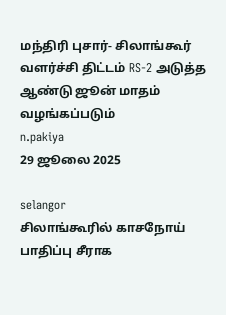மந்திரி புசார்- சிலாங்கூர் வளர்ச்சி திட்டம் RS-2 அடுத்த ஆண்டு ஜூன் மாதம் வழங்கப்படும்
n.pakiya
29 ஜூலை 2025

selangor
சிலாங்கூரில் காசநோய் பாதிப்பு சீராக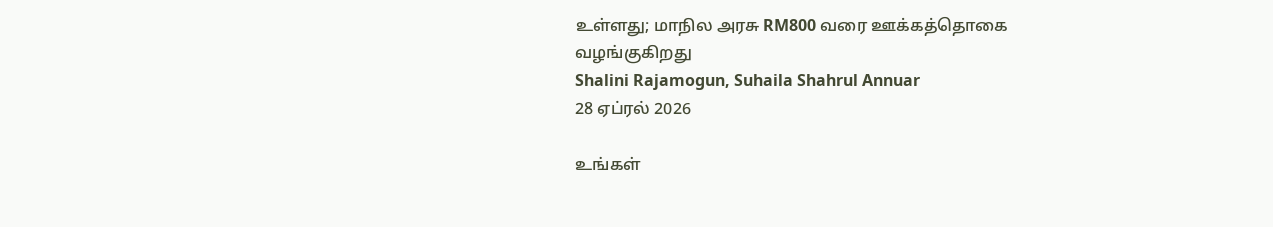உள்ளது; மாநில அரசு RM800 வரை ஊக்கத்தொகை வழங்குகிறது
Shalini Rajamogun, Suhaila Shahrul Annuar
28 ஏப்ரல் 2026

உங்கள்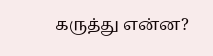கருத்து என்ன?